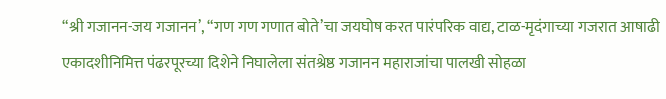“श्री गजानन-जय गजानन’, “गण गण गणात बोते’चा जयघोष करत पारंपरिक वाद्य, टाळ-मृदंगाच्या गजरात आषाढी एकादशीनिमित्त पंढरपूरच्या दिशेने निघालेला संतश्रेष्ठ गजानन महाराजांचा पालखी सोहळा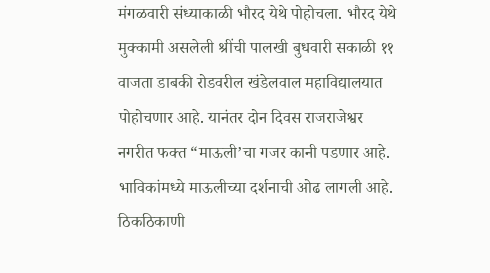मंगळवारी संध्याकाळी भौरद येथे पोहोचला. भौरद येथे मुक्कामी असलेली श्रींची पालखी बुधवारी सकाळी ११ वाजता डाबकी रोडवरील खंडेलवाल महाविद्यालयात पोहोचणार आहे. यानंतर दोन दिवस राजराजेश्वर नगरीत फक्त “माऊली’चा गजर कानी पडणार आहे. भाविकांमध्ये माऊलीच्या दर्शनाची ओढ लागली आहे. ठिकठिकाणी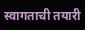स्वागताची तयारी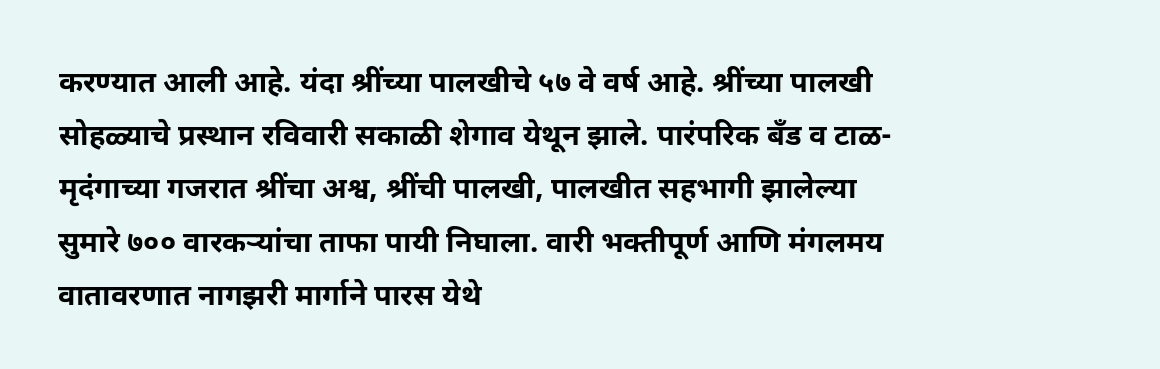करण्यात आली आहे. यंदा श्रींच्या पालखीचे ५७ वे वर्ष आहे. श्रींच्या पालखी सोहळ्याचे प्रस्थान रविवारी सकाळी शेगाव येथून झाले. पारंपरिक बँड व टाळ-मृदंगाच्या गजरात श्रींचा अश्व, श्रींची पालखी, पालखीत सहभागी झालेल्या सुमारे ७०० वारकऱ्यांचा ताफा पायी निघाला. वारी भक्तीपूर्ण आणि मंगलमय वातावरणात नागझरी मार्गाने पारस येथे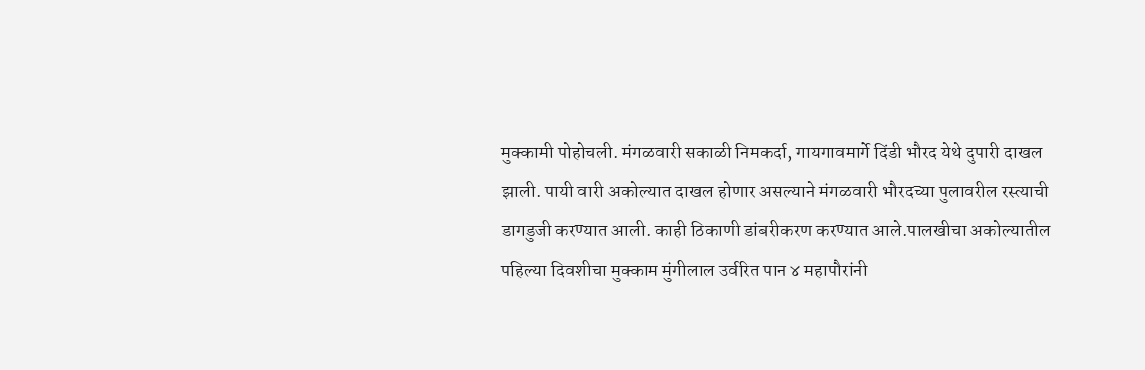मुक्कामी पोहोचली. मंगळवारी सकाळी निमकर्दा, गायगावमार्गे दिंडी भौरद येथे दुपारी दाखल झाली. पायी वारी अकोल्यात दाखल होणार असल्याने मंगळवारी भौरदच्या पुलावरील रस्त्याची डागडुजी करण्यात आली. काही ठिकाणी डांबरीकरण करण्यात आले.पालखीचा अकोल्यातील पहिल्या दिवशीचा मुक्काम मुंगीलाल उर्वरित पान ४ महापौरांनी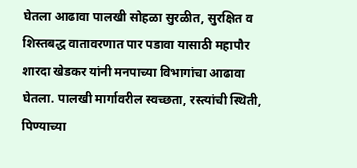घेतला आढावा पालखी सोहळा सुरळीत, सुरक्षित व शिस्तबद्ध वातावरणात पार पडावा यासाठी महापौर शारदा खेडकर यांनी मनपाच्या विभागांचा आढावा घेतला. पालखी मार्गावरील स्वच्छता, रस्त्यांची स्थिती, पिण्याच्या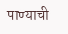पाण्याची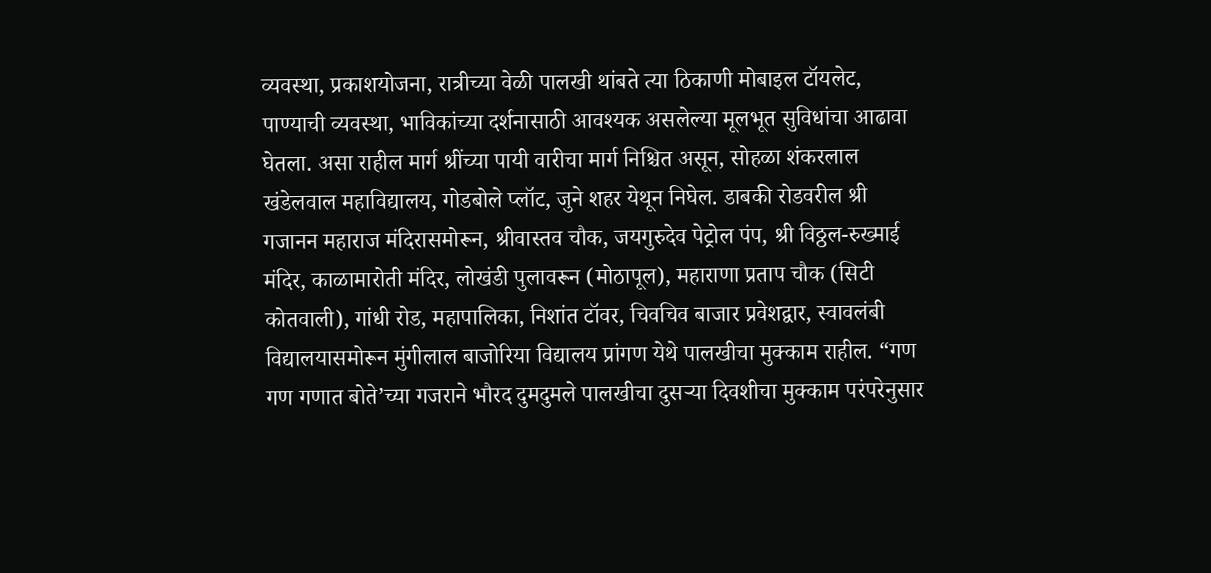व्यवस्था, प्रकाशयोजना, रात्रीच्या वेळी पालखी थांबते त्या ठिकाणी मोबाइल टॉयलेट, पाण्याची व्यवस्था, भाविकांच्या दर्शनासाठी आवश्यक असलेल्या मूलभूत सुविधांचा आढावा घेतला. असा राहील मार्ग श्रींच्या पायी वारीचा मार्ग निश्चित असून, सोहळा शंकरलाल खंडेलवाल महाविद्यालय, गोडबोले प्लॉट, जुने शहर येथून निघेल. डाबकी रोडवरील श्री गजानन महाराज मंदिरासमोरून, श्रीवास्तव चौक, जयगुरुदेव पेट्रोल पंप, श्री विठ्ठल-रुख्माई मंदिर, काळामारोती मंदिर, लोखंडी पुलावरून (मोठापूल), महाराणा प्रताप चौक (सिटी कोतवाली), गांधी रोड, महापालिका, निशांत टॉवर, चिवचिव बाजार प्रवेशद्वार, स्वावलंबी विद्यालयासमोरून मुंगीलाल बाजोरिया विद्यालय प्रांगण येथे पालखीचा मुक्काम राहील. “गण गण गणात बोते’च्या गजराने भौरद दुमदुमले पालखीचा दुसऱ्या दिवशीचा मुक्काम परंपरेनुसार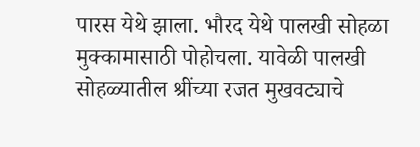पारस येथे झाला. भौरद येथे पालखी सोहळा मुक्कामासाठी पोहोचला. यावेळी पालखी सोहळ्यातील श्रींच्या रजत मुखवट्याचे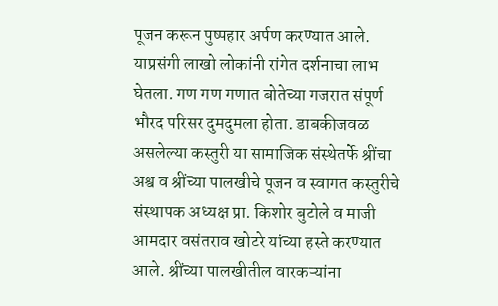पूजन करून पुष्पहार अर्पण करण्यात आले. याप्रसंगी लाखो लोकांनी रांगेत दर्शनाचा लाभ घेतला. गण गण गणात बोतेच्या गजरात संपूर्ण भौरद परिसर दुमदुमला होता. डाबकीजवळ असलेल्या कस्तुरी या सामाजिक संस्थेतर्फे श्रींचा अश्व व श्रींच्या पालखीचे पूजन व स्वागत कस्तुरीचे संस्थापक अध्यक्ष प्रा. किशोर बुटोले व माजी आमदार वसंतराव खोटरे यांच्या हस्ते करण्यात आले. श्रींच्या पालखीतील वारकऱ्यांना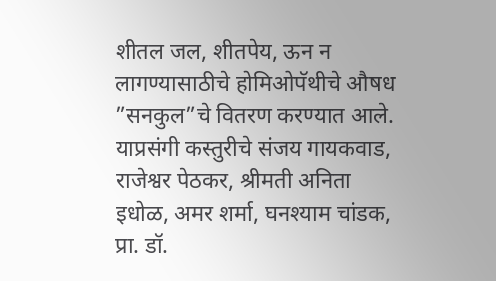शीतल जल, शीतपेय, ऊन न लागण्यासाठीचे होमिओपॅथीचे औषध ”सनकुल”चे वितरण करण्यात आले. याप्रसंगी कस्तुरीचे संजय गायकवाड, राजेश्वर पेठकर, श्रीमती अनिता इधोळ, अमर शर्मा, घनश्याम चांडक, प्रा. डॉ.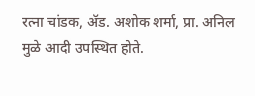रत्ना चांडक, ॲड. अशोक शर्मा, प्रा. अनिल मुळे आदी उपस्थित होते.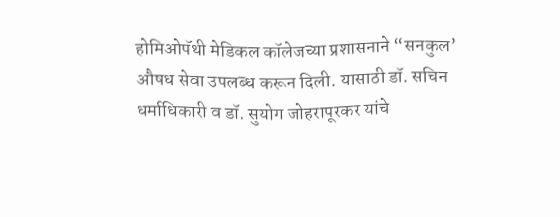होमिओपॅथी मेडिकल कॉलेजच्या प्रशासनाने “सनकुल’ औषध सेवा उपलब्ध करून दिली. यासाठी डॉ. सचिन धर्माधिकारी व डॉ. सुयोग जोहरापूरकर यांचे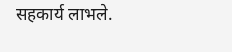सहकार्य लाभले.